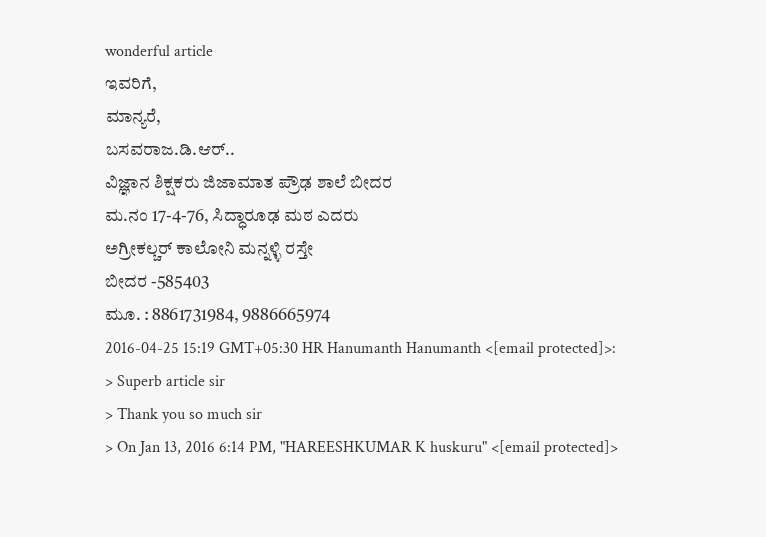wonderful article
ಇವರಿಗೆ,
ಮಾನ್ಯರೆ,
ಬಸವರಾಜ.ಡಿ.ಆರ್..
ವಿಜ್ಞಾನ ಶಿಕ್ಷಕರು ಜಿಜಾಮಾತ ಪ್ರೌಢ ಶಾಲೆ ಬೀದರ
ಮ.ನಂ 17-4-76, ಸಿದ್ಧಾರೂಢ ಮಠ ಎದರು
ಅಗ್ರೀಕಲ್ಚರ್ ಕಾಲೋನಿ ಮನ್ನಳ್ಳಿ ರಸ್ತೇ
ಬೀದರ -585403
ಮೂ. : 8861731984, 9886665974
2016-04-25 15:19 GMT+05:30 HR Hanumanth Hanumanth <[email protected]>:
> Superb article sir
> Thank you so much sir
> On Jan 13, 2016 6:14 PM, "HAREESHKUMAR K huskuru" <[email protected]>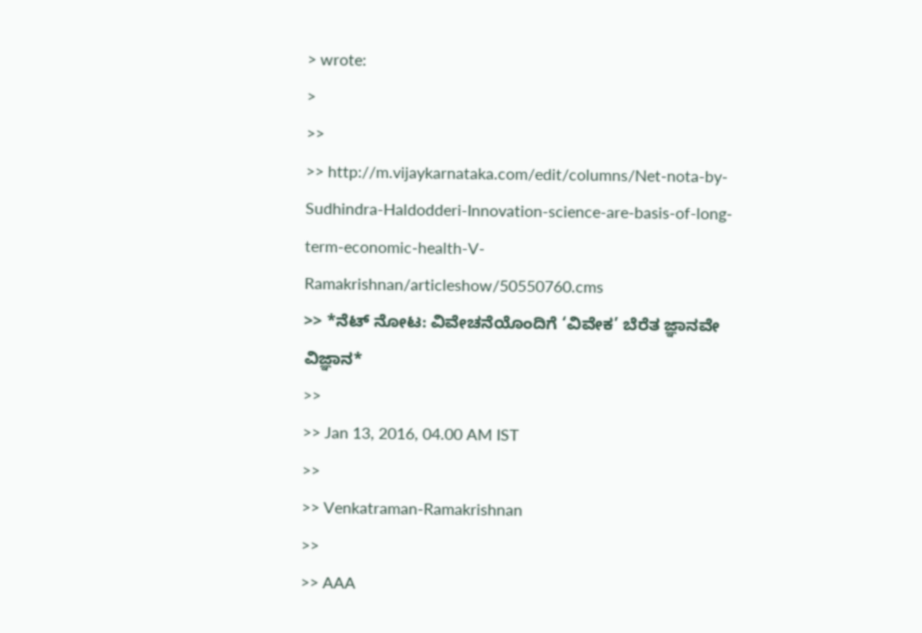> wrote:
>
>>
>> http://m.vijaykarnataka.com/edit/columns/Net-nota-by-Sudhindra-Haldodderi-Innovation-science-are-basis-of-long-term-economic-health-V-Ramakrishnan/articleshow/50550760.cms
>> *ನೆಟ್ ನೋಟ: ವಿವೇಚನೆಯೊಂದಿಗೆ ‘ವಿವೇಕ’ ಬೆರೆತ ಜ್ಞಾನವೇ ವಿಜ್ಞಾನ*
>>
>> Jan 13, 2016, 04.00 AM IST
>>
>> Venkatraman-Ramakrishnan
>>
>> AAA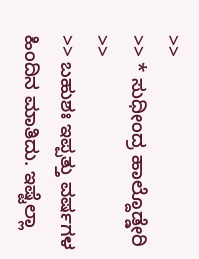>>
>> * ಸುಧೀಂದ್ರ ಹಾಲ್ದೊಡ್ಡೇರಿ
>>
>> ಬಹುಶಃ ಇಪ್ಪತ್ತು ವರ್ಷಗಳ ಹಿಂದಿನ ಮಾತಿದು. ಇಷ್ಟೆಲ್ಲಾ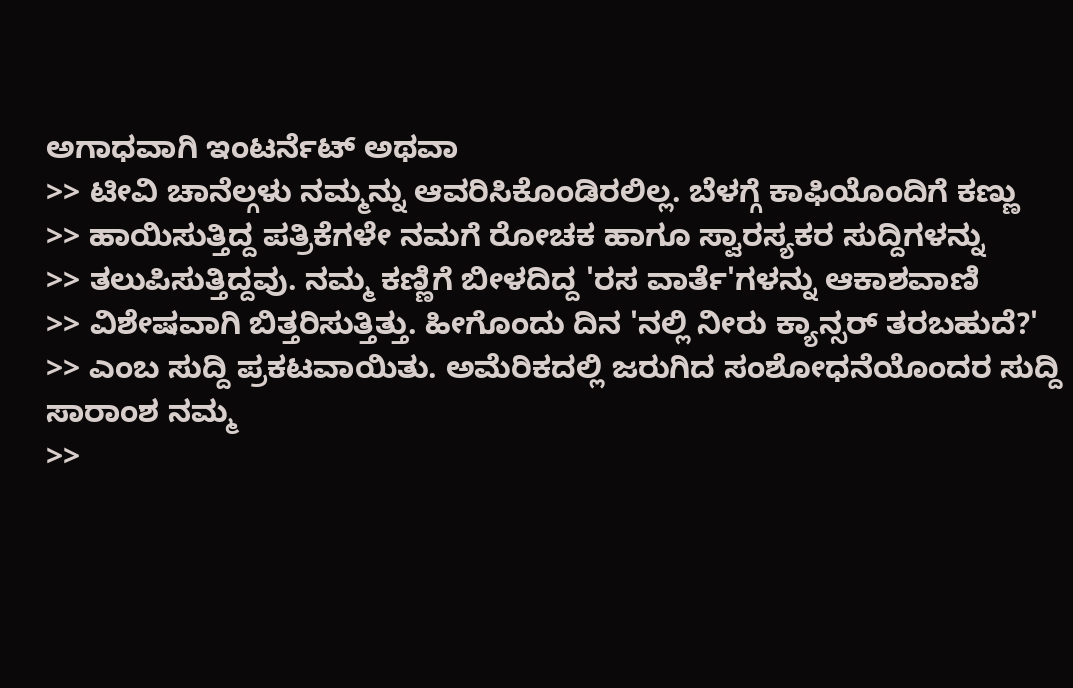ಅಗಾಧವಾಗಿ ಇಂಟರ್ನೆಟ್ ಅಥವಾ
>> ಟೀವಿ ಚಾನೆಲ್ಗಳು ನಮ್ಮನ್ನು ಆವರಿಸಿಕೊಂಡಿರಲಿಲ್ಲ. ಬೆಳಗ್ಗೆ ಕಾಫಿಯೊಂದಿಗೆ ಕಣ್ಣು
>> ಹಾಯಿಸುತ್ತಿದ್ದ ಪತ್ರಿಕೆಗಳೇ ನಮಗೆ ರೋಚಕ ಹಾಗೂ ಸ್ವಾರಸ್ಯಕರ ಸುದ್ದಿಗಳನ್ನು
>> ತಲುಪಿಸುತ್ತಿದ್ದವು. ನಮ್ಮ ಕಣ್ಣಿಗೆ ಬೀಳದಿದ್ದ 'ರಸ ವಾರ್ತೆ'ಗಳನ್ನು ಆಕಾಶವಾಣಿ
>> ವಿಶೇಷವಾಗಿ ಬಿತ್ತರಿಸುತ್ತಿತ್ತು. ಹೀಗೊಂದು ದಿನ 'ನಲ್ಲಿ ನೀರು ಕ್ಯಾನ್ಸರ್ ತರಬಹುದೆ?'
>> ಎಂಬ ಸುದ್ದಿ ಪ್ರಕಟವಾಯಿತು. ಅಮೆರಿಕದಲ್ಲಿ ಜರುಗಿದ ಸಂಶೋಧನೆಯೊಂದರ ಸುದ್ದಿ ಸಾರಾಂಶ ನಮ್ಮ
>>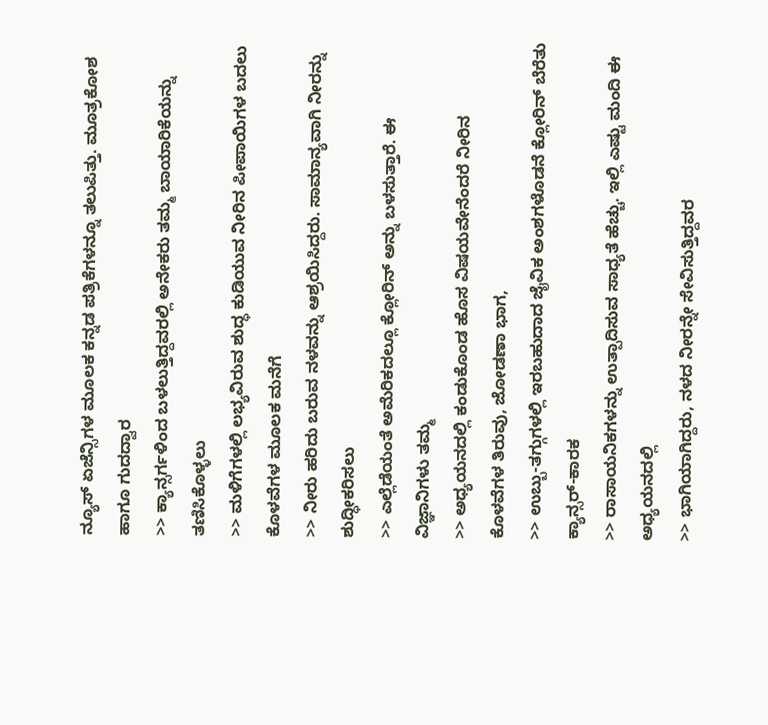ನ್ಯೂಸ್ ಏಜೆನ್ಸಿಗಳ ಮೂಲಕ ಕನ್ನಡ ಪತ್ರಿಕೆಗಳನ್ನೂ ತಲುಪಿತ್ತು. ಮೂತ್ರಕೋಶ ಹಾಗೂ ಗುದದ್ವಾರ
>> ಕ್ಯಾನ್ಸರ್ಗಳಿಂದ ಬಳಲುತ್ತಿದ್ದವರಲ್ಲಿ ಅನೇಕರು ತಮ್ಮ ಬಾಯಾರಿಕೆಯನ್ನು ತಣಿಸಿಕೊಳ್ಳಲು
>> ಮಳಿಗೆಗಳಲ್ಲಿ ಲಭ್ಯವಿರುವ ಶುದ್ಧ ಕುಡಿಯುವ ನೀರಿನ ಪೀಪಾಯಿಗಳ ಬದಲು ಕೊಳವೆಗಳ ಮೂಲಕ ಮನೆಗೆ
>> ನೀರು ಹರಿದು ಬರುವ ನಳವನ್ನು ಆಶ್ರಯಿಸಿದ್ದರು. ಸಾಮಾನ್ಯವಾಗಿ ನೀರನ್ನು ಶುದ್ಧೀಕರಿಸಲು
>> ಎಲ್ಲೆಡೆಯಂತೆ ಅಮೆರಿಕದಲ್ಲೂ ಕ್ಲೋರಿನ್ ಅನ್ನು ಬಳಸುತ್ತಾರೆ. ಈ ವಿಜ್ಞಾನಿಗಳು ತಮ್ಮ
>> ಅಧ್ಯಯನದಲ್ಲಿ ಕಂಡುಕೊಂಡ ಹೊಸ ವಿಷಯವೇನೆಂದರೆ ನೀರಿನ ಕೊಳವೆಗಳ ತಿರುವು, ಜೋಡಣಾ ಭಾಗ,
>> ಉಬ್ಬು-ತಗ್ಗುಗಳಲ್ಲಿ ಇರಬಹುದಾದ ಜೈವಿಕ ಅಂಶಗಳೊಡನೆ ಕ್ಲೋರಿನ್ ಬೆರೆತು ಕ್ಯಾನ್ಸರ್-ಕಾರಕ
>> ರಾಸಾಯನಿಕಗಳನ್ನು ಉತ್ಪಾದಿಸುವ ಸಾಧ್ಯತೆ ಹೆಚ್ಚು. ಇಲ್ಲಿ ಎಷ್ಟು ಮಂದಿ ಈ ಅಧ್ಯಯನದಲ್ಲಿ
>> ಭಾಗಿಯಾಗಿದ್ದರು, ನಳದ ನೀರನ್ನೇ ಸೇವಿಸುತ್ತಿದ್ದವರ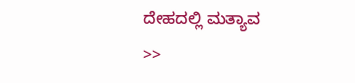ದೇಹದಲ್ಲಿ ಮತ್ಯಾವ
>>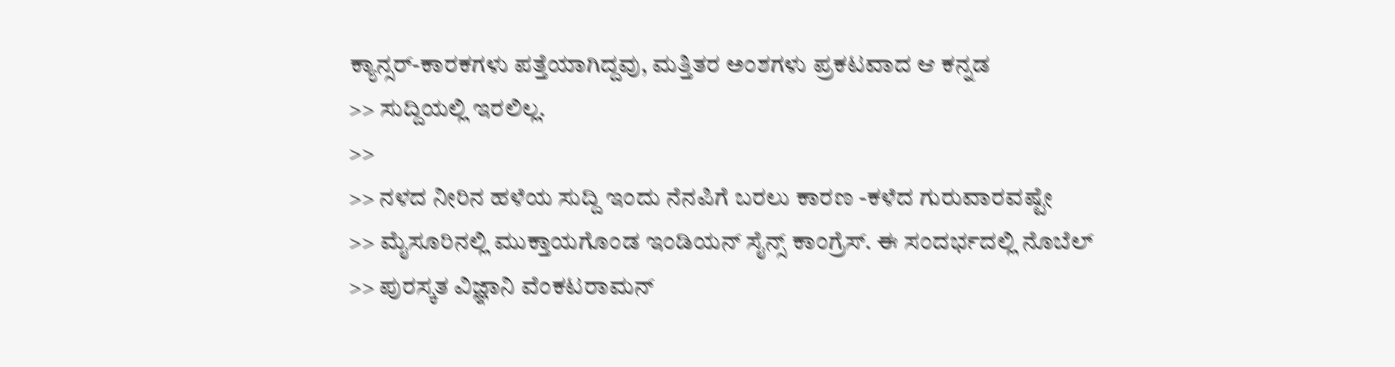ಕ್ಯಾನ್ಸರ್-ಕಾರಕಗಳು ಪತ್ತೆಯಾಗಿದ್ದವು, ಮತ್ತಿತರ ಅಂಶಗಳು ಪ್ರಕಟವಾದ ಆ ಕನ್ನಡ
>> ಸುದ್ದಿಯಲ್ಲಿ ಇರಲಿಲ್ಲ.
>>
>> ನಳದ ನೀರಿನ ಹಳೆಯ ಸುದ್ದಿ ಇಂದು ನೆನಪಿಗೆ ಬರಲು ಕಾರಣ -ಕಳೆದ ಗುರುವಾರವಷ್ಟೇ
>> ಮೈಸೂರಿನಲ್ಲಿ ಮುಕ್ತಾಯಗೊಂಡ ಇಂಡಿಯನ್ ಸೈನ್ಸ್ ಕಾಂಗ್ರೆಸ್. ಈ ಸಂದರ್ಭದಲ್ಲಿ ನೊಬೆಲ್
>> ಪುರಸ್ಕತ ವಿಜ್ಞಾನಿ ವೆಂಕಟರಾಮನ್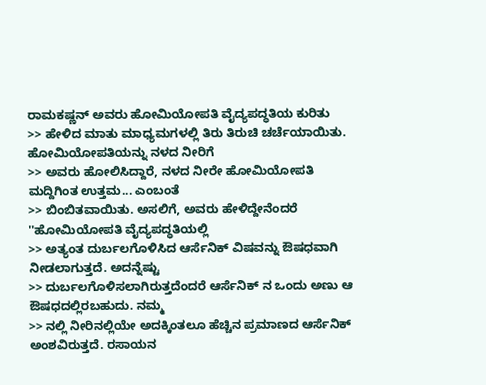ರಾಮಕಷ್ಣನ್ ಅವರು ಹೋಮಿಯೋಪತಿ ವೈದ್ಯಪದ್ಧತಿಯ ಕುರಿತು
>> ಹೇಳಿದ ಮಾತು ಮಾಧ್ಯಮಗಳಲ್ಲಿ ತಿರು ತಿರುಚಿ ಚರ್ಚೆಯಾಯಿತು. ಹೋಮಿಯೋಪತಿಯನ್ನು ನಳದ ನೀರಿಗೆ
>> ಅವರು ಹೋಲಿಸಿದ್ದಾರೆ, ನಳದ ನೀರೇ ಹೋಮಿಯೋಪತಿ ಮದ್ದಿಗಿಂತ ಉತ್ತಮ... ಎಂಬಂತೆ
>> ಬಿಂಬಿತವಾಯಿತು. ಅಸಲಿಗೆ, ಅವರು ಹೇಳಿದ್ದೇನೆಂದರೆ ''ಹೋಮಿಯೋಪತಿ ವೈದ್ಯಪದ್ಧತಿಯಲ್ಲಿ
>> ಅತ್ಯಂತ ದುರ್ಬಲಗೊಳಿಸಿದ ಆರ್ಸೆನಿಕ್ ವಿಷವನ್ನು ಔಷಧವಾಗಿ ನೀಡಲಾಗುತ್ತದೆ. ಅದನ್ನೆಷ್ಟು
>> ದುರ್ಬಲಗೊಳಿಸಲಾಗಿರುತ್ತದೆಂದರೆ ಆರ್ಸೆನಿಕ್ ನ ಒಂದು ಅಣು ಆ ಔಷಧದಲ್ಲಿರಬಹುದು. ನಮ್ಮ
>> ನಲ್ಲಿ ನೀರಿನಲ್ಲಿಯೇ ಅದಕ್ಕಿಂತಲೂ ಹೆಚ್ಚಿನ ಪ್ರಮಾಣದ ಆರ್ಸೆನಿಕ್ ಅಂಶವಿರುತ್ತದೆ. ರಸಾಯನ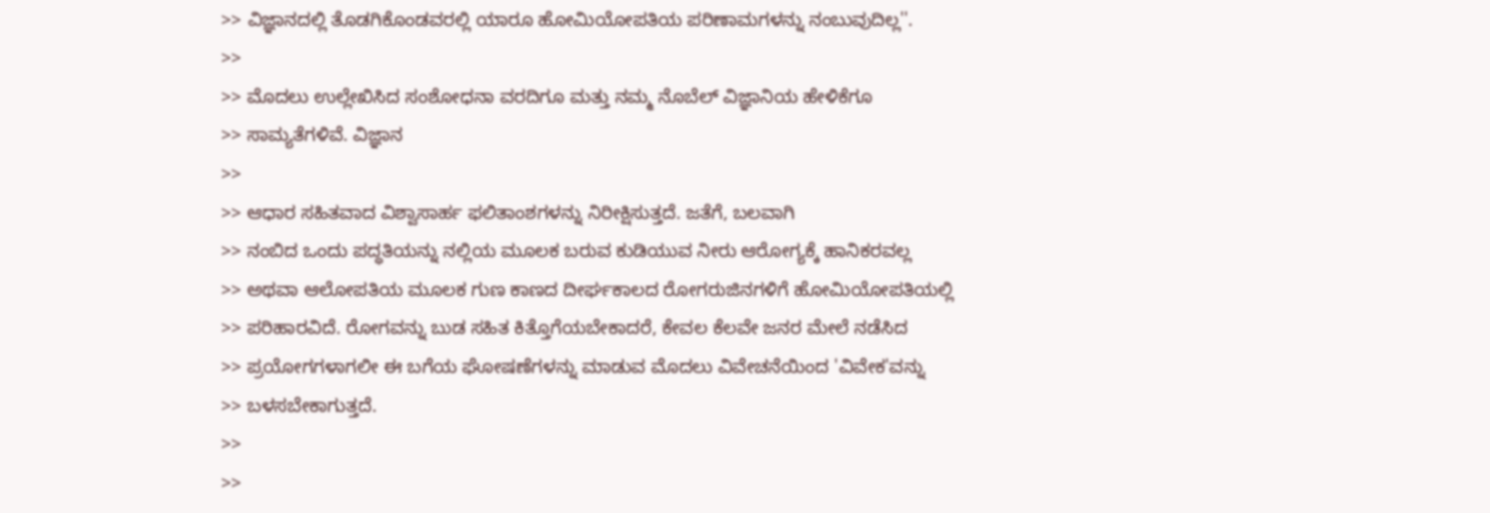>> ವಿಜ್ಞಾನದಲ್ಲಿ ತೊಡಗಿಕೊಂಡವರಲ್ಲಿ ಯಾರೂ ಹೋಮಿಯೋಪತಿಯ ಪರಿಣಾಮಗಳನ್ನು ನಂಬುವುದಿಲ್ಲ''.
>>
>> ಮೊದಲು ಉಲ್ಲೇಖಿಸಿದ ಸಂಶೋಧನಾ ವರದಿಗೂ ಮತ್ತು ನಮ್ಮ ನೊಬೆಲ್ ವಿಜ್ಞಾನಿಯ ಹೇಳಿಕೆಗೂ
>> ಸಾಮ್ಯತೆಗಳಿವೆ. ವಿಜ್ಞಾನ
>>
>> ಆಧಾರ ಸಹಿತವಾದ ವಿಶ್ವಾಸಾರ್ಹ ಫಲಿತಾಂಶಗಳನ್ನು ನಿರೀಕ್ಷಿಸುತ್ತದೆ. ಜತೆಗೆ, ಬಲವಾಗಿ
>> ನಂಬಿದ ಒಂದು ಪದ್ಧತಿಯನ್ನು ನಲ್ಲಿಯ ಮೂಲಕ ಬರುವ ಕುಡಿಯುವ ನೀರು ಆರೋಗ್ಯಕ್ಕೆ ಹಾನಿಕರವಲ್ಲ
>> ಅಥವಾ ಆಲೋಪತಿಯ ಮೂಲಕ ಗುಣ ಕಾಣದ ದೀರ್ಘಕಾಲದ ರೋಗರುಜಿನಗಳಿಗೆ ಹೋಮಿಯೋಪತಿಯಲ್ಲಿ
>> ಪರಿಹಾರವಿದೆ. ರೋಗವನ್ನು ಬುಡ ಸಹಿತ ಕಿತ್ತೊಗೆಯಬೇಕಾದರೆ, ಕೇವಲ ಕೆಲವೇ ಜನರ ಮೇಲೆ ನಡೆಸಿದ
>> ಪ್ರಯೋಗಗಳಾಗಲೀ ಈ ಬಗೆಯ ಘೋಷಣೆಗಳನ್ನು ಮಾಡುವ ಮೊದಲು ವಿವೇಚನೆಯಿಂದ 'ವಿವೇಕ'ವನ್ನು
>> ಬಳಸಬೇಕಾಗುತ್ತದೆ.
>>
>>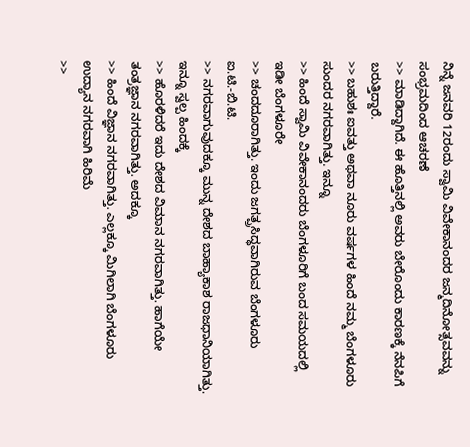ನಿನ್ನೆ ಜನವರಿ 12ರಂದು ಸ್ವಾಮಿ ವಿವೇಕಾನಂದರ ಜನ್ಮದಿನೋತ್ಸವವನ್ನು ಸಂಭ್ರಮದಿಂದ ಆಚರಣೆ
>> ಮಾಡಿದ್ದಾಗಿದೆ. ಈ ಹೊತ್ತಿನಲ್ಲಿ ಅವರು ಬೇರೊಂದು ಕಾರಣಕ್ಕೆ ನೆನಪಿಗೆ ಬರುತ್ತಿದ್ದಾರೆ.
>> ಬಹುಶಃ ಐವತ್ತು ಅಥವಾ ನೂರು ವರ್ಷಗಳ ಹಿಂದೆ ನಮ್ಮ ಬೆಂಗಳೂರು ಸುಂದರ ನಗರವಾಗಿತ್ತು. ಇನ್ನೂ
>> ಹಿಂದೆ ಸ್ವಾಮಿ ವಿವೇಕಾನಂದರು ಬೆಂಗಳೂರಿಗೆ ಬಂದ ಸಮಯದಲ್ಲಿ ಇಡೀ ಬೆಂಗಳೂರೇ
>> ಚಂದದೂರಾಗಿತ್ತು. ಇಂದು ಜಗತ್ಪ್ರಸಿದ್ಧವಾಗಿರುವ ಬೆಂಗಳೂರು ಐ.ಟಿ.-ಬಿ.ಟಿ.
>> ನಗರವಾಗುವುದಕ್ಕೂ ಮುನ್ನ ದೇಶದ ಬಾಹ್ಯಾಕಾಶ ರಾಜಧಾನಿಯಾಗಿತ್ತು. ಇನ್ನೂ ಸ್ವಲ್ಪ ಹಿಂದಕ್ಕೆ
>> ಹೊರಳಿದರೆ ಇದು ದೇಶದ ವಿಮಾನ ನಗರವಾಗಿತ್ತು. ಹಾಗೆಯೇ ತಂತ್ರಜ್ಞಾನ ನಗರವಾಗಿತ್ತು. ಅದಕ್ಕೂ
>> ಹಿಂದೆ ವಿಜ್ಞಾನ ನಗರವಾಗಿತ್ತು. ಎಲ್ಲಕ್ಕೂ ಮಿಗಿಲಾಗಿ ಬೆಂಗಳೂರು ಉದ್ಯಾನ ನಗರವಾಗಿ ಹಿರಿಮೆ
>>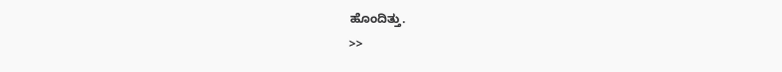ಹೊಂದಿತ್ತು.
>>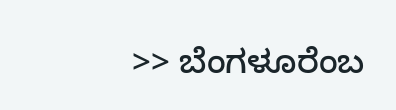>> ಬೆಂಗಳೂರೆಂಬ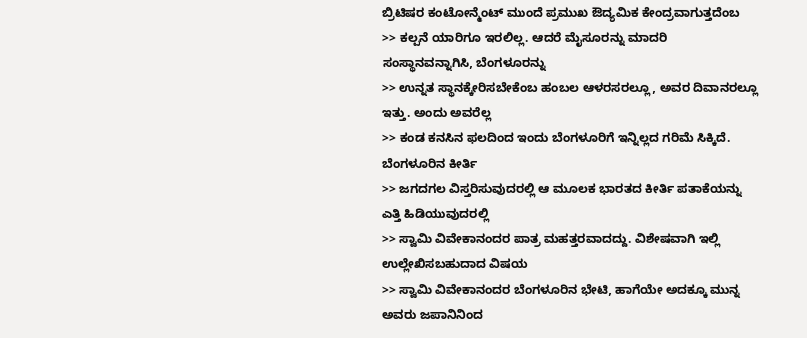ಬ್ರಿಟಿಷರ ಕಂಟೋನ್ಮೆಂಟ್ ಮುಂದೆ ಪ್ರಮುಖ ಔದ್ಯಮಿಕ ಕೇಂದ್ರವಾಗುತ್ತದೆಂಬ
>> ಕಲ್ಪನೆ ಯಾರಿಗೂ ಇರಲಿಲ್ಲ. ಆದರೆ ಮೈಸೂರನ್ನು ಮಾದರಿ ಸಂಸ್ಥಾನವನ್ನಾಗಿಸಿ, ಬೆಂಗಳೂರನ್ನು
>> ಉನ್ನತ ಸ್ಥಾನಕ್ಕೇರಿಸಬೇಕೆಂಬ ಹಂಬಲ ಆಳರಸರಲ್ಲೂ, ಅವರ ದಿವಾನರಲ್ಲೂ ಇತ್ತು. ಅಂದು ಅವರೆಲ್ಲ
>> ಕಂಡ ಕನಸಿನ ಫಲದಿಂದ ಇಂದು ಬೆಂಗಳೂರಿಗೆ ಇನ್ನಿಲ್ಲದ ಗರಿಮೆ ಸಿಕ್ಕಿದೆ. ಬೆಂಗಳೂರಿನ ಕೀರ್ತಿ
>> ಜಗದಗಲ ವಿಸ್ತರಿಸುವುದರಲ್ಲಿ ಆ ಮೂಲಕ ಭಾರತದ ಕೀರ್ತಿ ಪತಾಕೆಯನ್ನು ಎತ್ತಿ ಹಿಡಿಯುವುದರಲ್ಲಿ
>> ಸ್ವಾಮಿ ವಿವೇಕಾನಂದರ ಪಾತ್ರ ಮಹತ್ತರವಾದದ್ದು. ವಿಶೇಷವಾಗಿ ಇಲ್ಲಿ ಉಲ್ಲೇಖಿಸಬಹುದಾದ ವಿಷಯ
>> ಸ್ವಾಮಿ ವಿವೇಕಾನಂದರ ಬೆಂಗಳೂರಿನ ಭೇಟಿ, ಹಾಗೆಯೇ ಅದಕ್ಕೂ ಮುನ್ನ ಅವರು ಜಪಾನಿನಿಂದ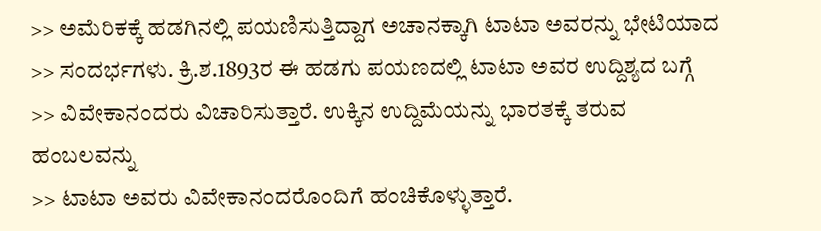>> ಅಮೆರಿಕಕ್ಕೆ ಹಡಗಿನಲ್ಲಿ ಪಯಣಿಸುತ್ತಿದ್ದಾಗ ಅಚಾನಕ್ಕಾಗಿ ಟಾಟಾ ಅವರನ್ನು ಭೇಟಿಯಾದ
>> ಸಂದರ್ಭಗಳು. ಕ್ರಿ.ಶ.1893ರ ಈ ಹಡಗು ಪಯಣದಲ್ಲಿ ಟಾಟಾ ಅವರ ಉದ್ದಿಶ್ಯದ ಬಗ್ಗೆ
>> ವಿವೇಕಾನಂದರು ವಿಚಾರಿಸುತ್ತಾರೆ. ಉಕ್ಕಿನ ಉದ್ದಿಮೆಯನ್ನು ಭಾರತಕ್ಕೆ ತರುವ ಹಂಬಲವನ್ನು
>> ಟಾಟಾ ಅವರು ವಿವೇಕಾನಂದರೊಂದಿಗೆ ಹಂಚಿಕೊಳ್ಳುತ್ತಾರೆ.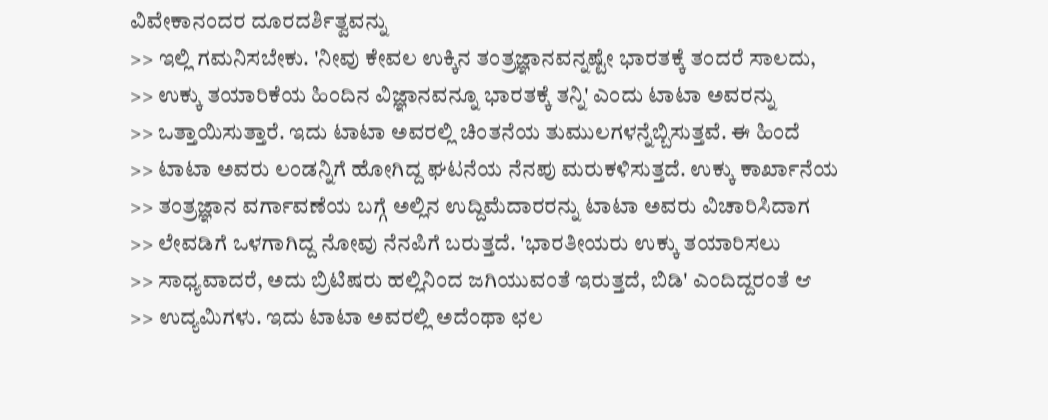ವಿವೇಕಾನಂದರ ದೂರದರ್ಶಿತ್ವವನ್ನು
>> ಇಲ್ಲಿ ಗಮನಿಸಬೇಕು. 'ನೀವು ಕೇವಲ ಉಕ್ಕಿನ ತಂತ್ರಜ್ಞಾನವನ್ನಷ್ಟೇ ಭಾರತಕ್ಕೆ ತಂದರೆ ಸಾಲದು,
>> ಉಕ್ಕು ತಯಾರಿಕೆಯ ಹಿಂದಿನ ವಿಜ್ಞಾನವನ್ನೂ ಭಾರತಕ್ಕೆ ತನ್ನಿ' ಎಂದು ಟಾಟಾ ಅವರನ್ನು
>> ಒತ್ತಾಯಿಸುತ್ತಾರೆ. ಇದು ಟಾಟಾ ಅವರಲ್ಲಿ ಚಿಂತನೆಯ ತುಮುಲಗಳನ್ನೆಬ್ಬಿಸುತ್ತವೆ. ಈ ಹಿಂದೆ
>> ಟಾಟಾ ಅವರು ಲಂಡನ್ನಿಗೆ ಹೋಗಿದ್ದ ಘಟನೆಯ ನೆನಪು ಮರುಕಳಿಸುತ್ತದೆ. ಉಕ್ಕು ಕಾರ್ಖಾನೆಯ
>> ತಂತ್ರಜ್ಞಾನ ವರ್ಗಾವಣೆಯ ಬಗ್ಗೆ ಅಲ್ಲಿನ ಉದ್ದಿಮೆದಾರರನ್ನು ಟಾಟಾ ಅವರು ವಿಚಾರಿಸಿದಾಗ
>> ಲೇವಡಿಗೆ ಒಳಗಾಗಿದ್ದ ನೋವು ನೆನಪಿಗೆ ಬರುತ್ತದೆ. 'ಭಾರತೀಯರು ಉಕ್ಕು ತಯಾರಿಸಲು
>> ಸಾಧ್ಯವಾದರೆ, ಅದು ಬ್ರಿಟಿಷರು ಹಲ್ಲಿನಿಂದ ಜಗಿಯುವಂತೆ ಇರುತ್ತದೆ, ಬಿಡಿ' ಎಂದಿದ್ದರಂತೆ ಆ
>> ಉದ್ಯಮಿಗಳು. ಇದು ಟಾಟಾ ಅವರಲ್ಲಿ ಅದೆಂಥಾ ಛಲ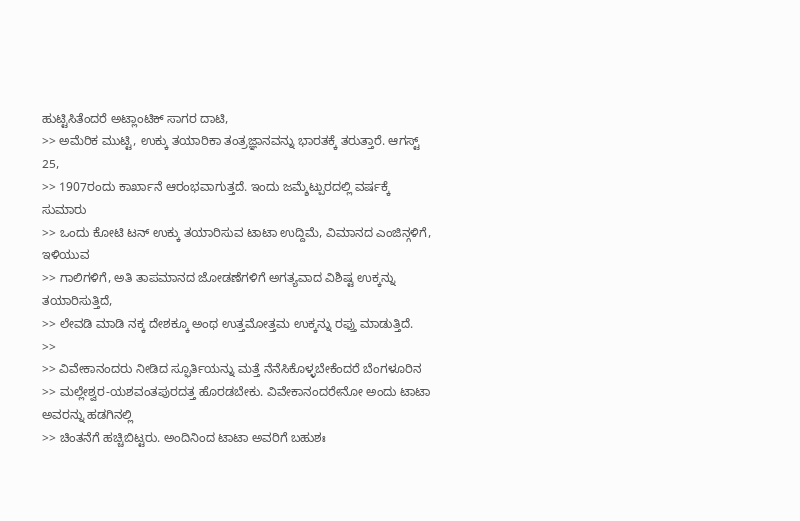ಹುಟ್ಟಿಸಿತೆಂದರೆ ಅಟ್ಲಾಂಟಿಕ್ ಸಾಗರ ದಾಟಿ,
>> ಅಮೆರಿಕ ಮುಟ್ಟಿ, ಉಕ್ಕು ತಯಾರಿಕಾ ತಂತ್ರಜ್ಞಾನವನ್ನು ಭಾರತಕ್ಕೆ ತರುತ್ತಾರೆ. ಆಗಸ್ಟ್ 25,
>> 1907ರಂದು ಕಾರ್ಖಾನೆ ಆರಂಭವಾಗುತ್ತದೆ. ಇಂದು ಜಮ್ಶೆಟ್ಪುರದಲ್ಲಿ ವರ್ಷಕ್ಕೆ ಸುಮಾರು
>> ಒಂದು ಕೋಟಿ ಟನ್ ಉಕ್ಕು ತಯಾರಿಸುವ ಟಾಟಾ ಉದ್ದಿಮೆ, ವಿಮಾನದ ಎಂಜಿನ್ಗಳಿಗೆ, ಇಳಿಯುವ
>> ಗಾಲಿಗಳಿಗೆ, ಅತಿ ತಾಪಮಾನದ ಜೋಡಣೆಗಳಿಗೆ ಅಗತ್ಯವಾದ ವಿಶಿಷ್ಟ ಉಕ್ಕನ್ನು ತಯಾರಿಸುತ್ತಿದೆ,
>> ಲೇವಡಿ ಮಾಡಿ ನಕ್ಕ ದೇಶಕ್ಕೂ ಅಂಥ ಉತ್ತಮೋತ್ತಮ ಉಕ್ಕನ್ನು ರಫ್ತು ಮಾಡುತ್ತಿದೆ.
>>
>> ವಿವೇಕಾನಂದರು ನೀಡಿದ ಸ್ಫೂರ್ತಿಯನ್ನು ಮತ್ತೆ ನೆನೆಸಿಕೊಳ್ಳಬೇಕೆಂದರೆ ಬೆಂಗಳೂರಿನ
>> ಮಲ್ಲೇಶ್ವರ-ಯಶವಂತಪುರದತ್ತ ಹೊರಡಬೇಕು. ವಿವೇಕಾನಂದರೇನೋ ಅಂದು ಟಾಟಾ ಅವರನ್ನು ಹಡಗಿನಲ್ಲಿ
>> ಚಿಂತನೆಗೆ ಹಚ್ಚಿಬಿಟ್ಟರು. ಅಂದಿನಿಂದ ಟಾಟಾ ಅವರಿಗೆ ಬಹುಶಃ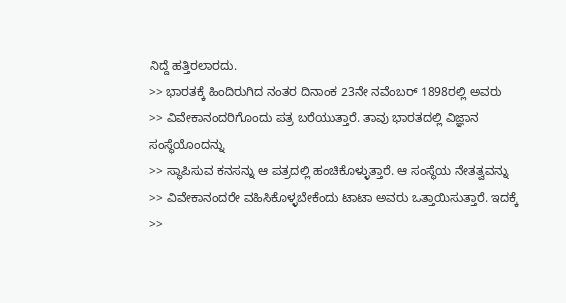ನಿದ್ದೆ ಹತ್ತಿರಲಾರದು.
>> ಭಾರತಕ್ಕೆ ಹಿಂದಿರುಗಿದ ನಂತರ ದಿನಾಂಕ 23ನೇ ನವೆಂಬರ್ 1898ರಲ್ಲಿ ಅವರು
>> ವಿವೇಕಾನಂದರಿಗೊಂದು ಪತ್ರ ಬರೆಯುತ್ತಾರೆ. ತಾವು ಭಾರತದಲ್ಲಿ ವಿಜ್ಞಾನ ಸಂಸ್ಥೆಯೊಂದನ್ನು
>> ಸ್ಥಾಪಿಸುವ ಕನಸನ್ನು ಆ ಪತ್ರದಲ್ಲಿ ಹಂಚಿಕೊಳ್ಳುತ್ತಾರೆ. ಆ ಸಂಸ್ಥೆಯ ನೇತತ್ವವನ್ನು
>> ವಿವೇಕಾನಂದರೇ ವಹಿಸಿಕೊಳ್ಳಬೇಕೆಂದು ಟಾಟಾ ಅವರು ಒತ್ತಾಯಿಸುತ್ತಾರೆ. ಇದಕ್ಕೆ
>>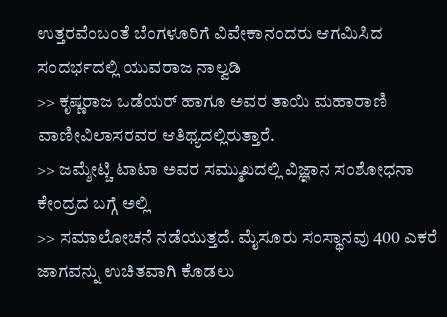ಉತ್ತರವೆಂಬಂತೆ ಬೆಂಗಳೂರಿಗೆ ವಿವೇಕಾನಂದರು ಆಗಮಿಸಿದ ಸಂದರ್ಭದಲ್ಲಿ ಯುವರಾಜ ನಾಲ್ವಡಿ
>> ಕೃಷ್ಣರಾಜ ಒಡೆಯರ್ ಹಾಗೂ ಅವರ ತಾಯಿ ಮಹಾರಾಣಿ ವಾಣೀವಿಲಾಸರವರ ಆತಿಥ್ಯದಲ್ಲಿರುತ್ತಾರೆ.
>> ಜಮ್ಶೇಟ್ಚಿ ಟಾಟಾ ಅವರ ಸಮ್ಮುಖದಲ್ಲಿ ವಿಜ್ಞಾನ ಸಂಶೋಧನಾ ಕೇಂದ್ರದ ಬಗ್ಗೆ ಅಲ್ಲಿ
>> ಸಮಾಲೋಚನೆ ನಡೆಯುತ್ತದೆ. ಮೈಸೂರು ಸಂಸ್ಥಾನವು 400 ಎಕರೆ ಜಾಗವನ್ನು ಉಚಿತವಾಗಿ ಕೊಡಲು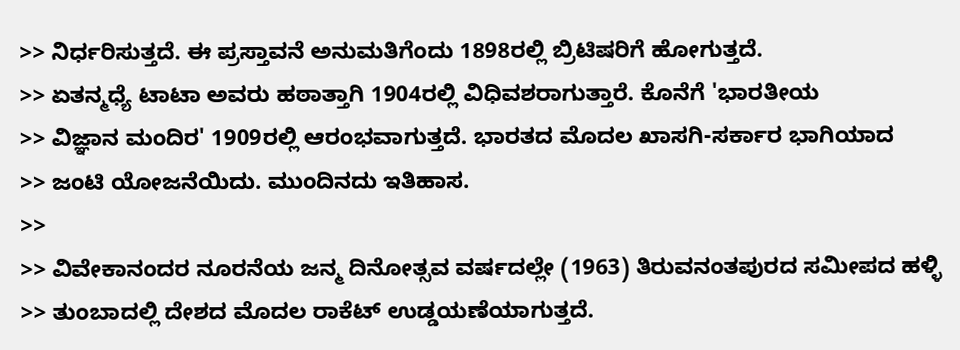>> ನಿರ್ಧರಿಸುತ್ತದೆ. ಈ ಪ್ರಸ್ತಾವನೆ ಅನುಮತಿಗೆಂದು 1898ರಲ್ಲಿ ಬ್ರಿಟಿಷರಿಗೆ ಹೋಗುತ್ತದೆ.
>> ಏತನ್ಮಧ್ಯೆ ಟಾಟಾ ಅವರು ಹಠಾತ್ತಾಗಿ 1904ರಲ್ಲಿ ವಿಧಿವಶರಾಗುತ್ತಾರೆ. ಕೊನೆಗೆ 'ಭಾರತೀಯ
>> ವಿಜ್ಞಾನ ಮಂದಿರ' 1909ರಲ್ಲಿ ಆರಂಭವಾಗುತ್ತದೆ. ಭಾರತದ ಮೊದಲ ಖಾಸಗಿ-ಸರ್ಕಾರ ಭಾಗಿಯಾದ
>> ಜಂಟಿ ಯೋಜನೆಯಿದು. ಮುಂದಿನದು ಇತಿಹಾಸ.
>>
>> ವಿವೇಕಾನಂದರ ನೂರನೆಯ ಜನ್ಮ ದಿನೋತ್ಸವ ವರ್ಷದಲ್ಲೇ (1963) ತಿರುವನಂತಪುರದ ಸಮೀಪದ ಹಳ್ಳಿ
>> ತುಂಬಾದಲ್ಲಿ ದೇಶದ ಮೊದಲ ರಾಕೆಟ್ ಉಡ್ಡಯಣೆಯಾಗುತ್ತದೆ.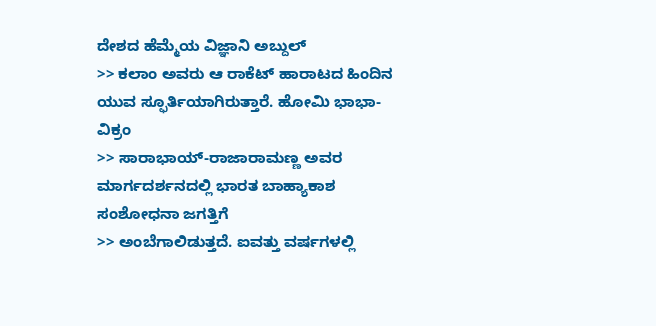ದೇಶದ ಹೆಮ್ಮೆಯ ವಿಜ್ಞಾನಿ ಅಬ್ದುಲ್
>> ಕಲಾಂ ಅವರು ಆ ರಾಕೆಟ್ ಹಾರಾಟದ ಹಿಂದಿನ ಯುವ ಸ್ಫೂರ್ತಿಯಾಗಿರುತ್ತಾರೆ. ಹೋಮಿ ಭಾಭಾ-ವಿಕ್ರಂ
>> ಸಾರಾಭಾಯ್-ರಾಜಾರಾಮಣ್ಣ ಅವರ ಮಾರ್ಗದರ್ಶನದಲ್ಲಿ ಭಾರತ ಬಾಹ್ಯಾಕಾಶ ಸಂಶೋಧನಾ ಜಗತ್ತಿಗೆ
>> ಅಂಬೆಗಾಲಿಡುತ್ತದೆ. ಐವತ್ತು ವರ್ಷಗಳಲ್ಲಿ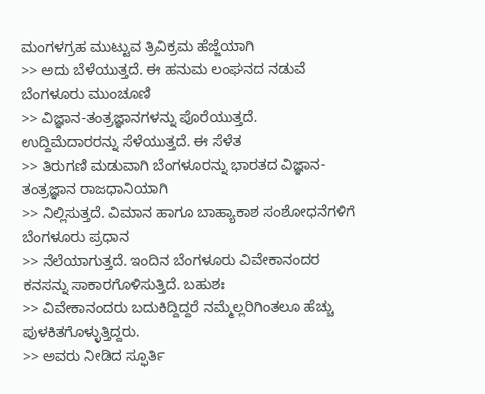ಮಂಗಳಗ್ರಹ ಮುಟ್ಟುವ ತ್ರಿವಿಕ್ರಮ ಹೆಜ್ಜೆಯಾಗಿ
>> ಅದು ಬೆಳೆಯುತ್ತದೆ. ಈ ಹನುಮ ಲಂಘನದ ನಡುವೆ ಬೆಂಗಳೂರು ಮುಂಚೂಣಿ
>> ವಿಜ್ಞಾನ-ತಂತ್ರಜ್ಞಾನಗಳನ್ನು ಪೊರೆಯುತ್ತದೆ. ಉದ್ದಿಮೆದಾರರನ್ನು ಸೆಳೆಯುತ್ತದೆ. ಈ ಸೆಳೆತ
>> ತಿರುಗಣಿ ಮಡುವಾಗಿ ಬೆಂಗಳೂರನ್ನು ಭಾರತದ ವಿಜ್ಞಾನ-ತಂತ್ರಜ್ಞಾನ ರಾಜಧಾನಿಯಾಗಿ
>> ನಿಲ್ಲಿಸುತ್ತದೆ. ವಿಮಾನ ಹಾಗೂ ಬಾಹ್ಯಾಕಾಶ ಸಂಶೋಧನೆಗಳಿಗೆ ಬೆಂಗಳೂರು ಪ್ರಧಾನ
>> ನೆಲೆಯಾಗುತ್ತದೆ. ಇಂದಿನ ಬೆಂಗಳೂರು ವಿವೇಕಾನಂದರ ಕನಸನ್ನು ಸಾಕಾರಗೊಳಿಸುತ್ತಿದೆ. ಬಹುಶಃ
>> ವಿವೇಕಾನಂದರು ಬದುಕಿದ್ದಿದ್ದರೆ ನಮ್ಮೆಲ್ಲರಿಗಿಂತಲೂ ಹೆಚ್ಚು ಪುಳಕಿತಗೊಳ್ಳುತ್ತಿದ್ದರು.
>> ಅವರು ನೀಡಿದ ಸ್ಫೂರ್ತಿ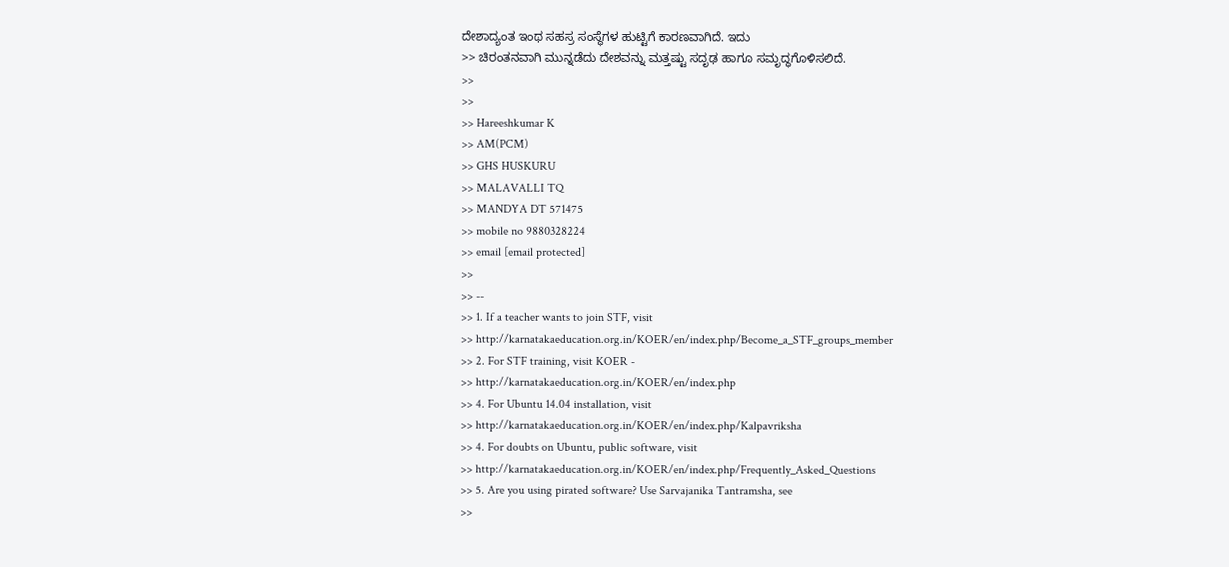ದೇಶಾದ್ಯಂತ ಇಂಥ ಸಹಸ್ರ ಸಂಸ್ಥೆಗಳ ಹುಟ್ಟಿಗೆ ಕಾರಣವಾಗಿದೆ. ಇದು
>> ಚಿರಂತನವಾಗಿ ಮುನ್ನಡೆದು ದೇಶವನ್ನು ಮತ್ತಷ್ಟು ಸದೃಢ ಹಾಗೂ ಸಮೃದ್ಧಗೊಳಿಸಲಿದೆ.
>>
>>
>> Hareeshkumar K
>> AM(PCM)
>> GHS HUSKURU
>> MALAVALLI TQ
>> MANDYA DT 571475
>> mobile no 9880328224
>> email [email protected]
>>
>> --
>> 1. If a teacher wants to join STF, visit
>> http://karnatakaeducation.org.in/KOER/en/index.php/Become_a_STF_groups_member
>> 2. For STF training, visit KOER -
>> http://karnatakaeducation.org.in/KOER/en/index.php
>> 4. For Ubuntu 14.04 installation, visit
>> http://karnatakaeducation.org.in/KOER/en/index.php/Kalpavriksha
>> 4. For doubts on Ubuntu, public software, visit
>> http://karnatakaeducation.org.in/KOER/en/index.php/Frequently_Asked_Questions
>> 5. Are you using pirated software? Use Sarvajanika Tantramsha, see
>>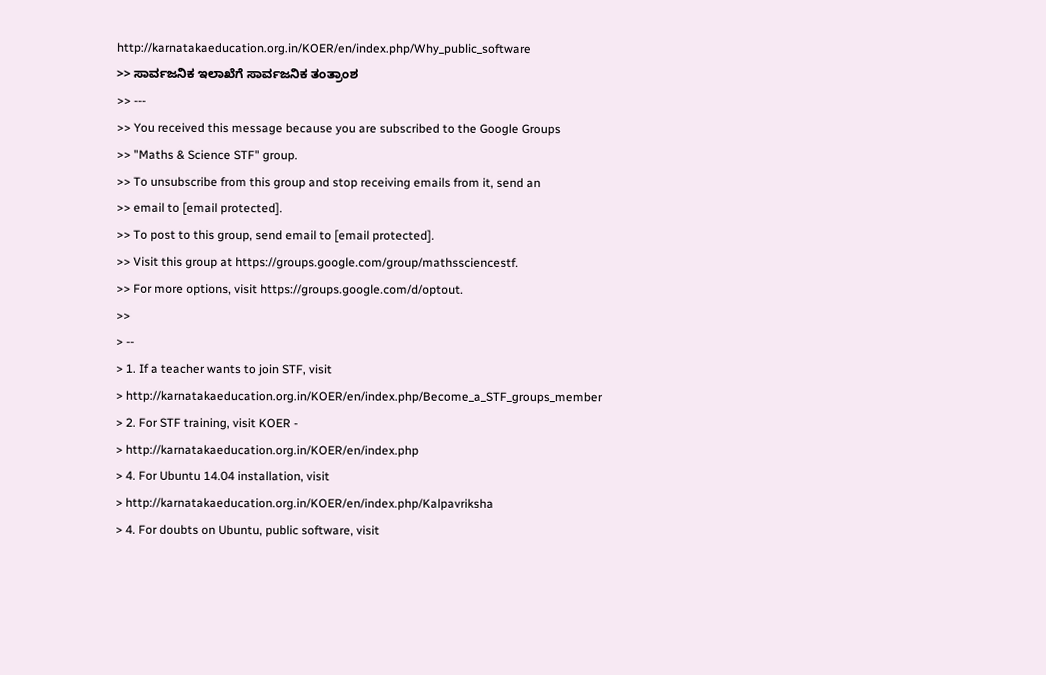http://karnatakaeducation.org.in/KOER/en/index.php/Why_public_software
>> ಸಾರ್ವಜನಿಕ ಇಲಾಖೆಗೆ ಸಾರ್ವಜನಿಕ ತಂತ್ರಾಂಶ
>> ---
>> You received this message because you are subscribed to the Google Groups
>> "Maths & Science STF" group.
>> To unsubscribe from this group and stop receiving emails from it, send an
>> email to [email protected].
>> To post to this group, send email to [email protected].
>> Visit this group at https://groups.google.com/group/mathssciencestf.
>> For more options, visit https://groups.google.com/d/optout.
>>
> --
> 1. If a teacher wants to join STF, visit
> http://karnatakaeducation.org.in/KOER/en/index.php/Become_a_STF_groups_member
> 2. For STF training, visit KOER -
> http://karnatakaeducation.org.in/KOER/en/index.php
> 4. For Ubuntu 14.04 installation, visit
> http://karnatakaeducation.org.in/KOER/en/index.php/Kalpavriksha
> 4. For doubts on Ubuntu, public software, visit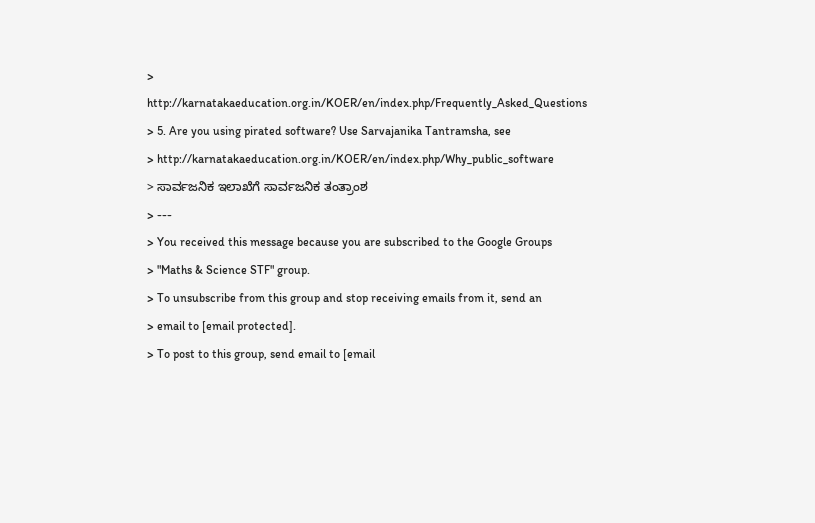> http://karnatakaeducation.org.in/KOER/en/index.php/Frequently_Asked_Questions
> 5. Are you using pirated software? Use Sarvajanika Tantramsha, see
> http://karnatakaeducation.org.in/KOER/en/index.php/Why_public_software
> ಸಾರ್ವಜನಿಕ ಇಲಾಖೆಗೆ ಸಾರ್ವಜನಿಕ ತಂತ್ರಾಂಶ
> ---
> You received this message because you are subscribed to the Google Groups
> "Maths & Science STF" group.
> To unsubscribe from this group and stop receiving emails from it, send an
> email to [email protected].
> To post to this group, send email to [email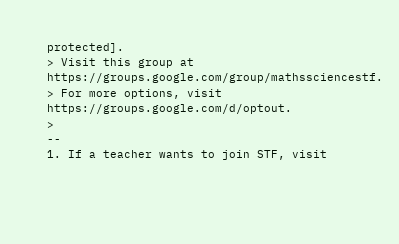protected].
> Visit this group at https://groups.google.com/group/mathssciencestf.
> For more options, visit https://groups.google.com/d/optout.
>
--
1. If a teacher wants to join STF, visit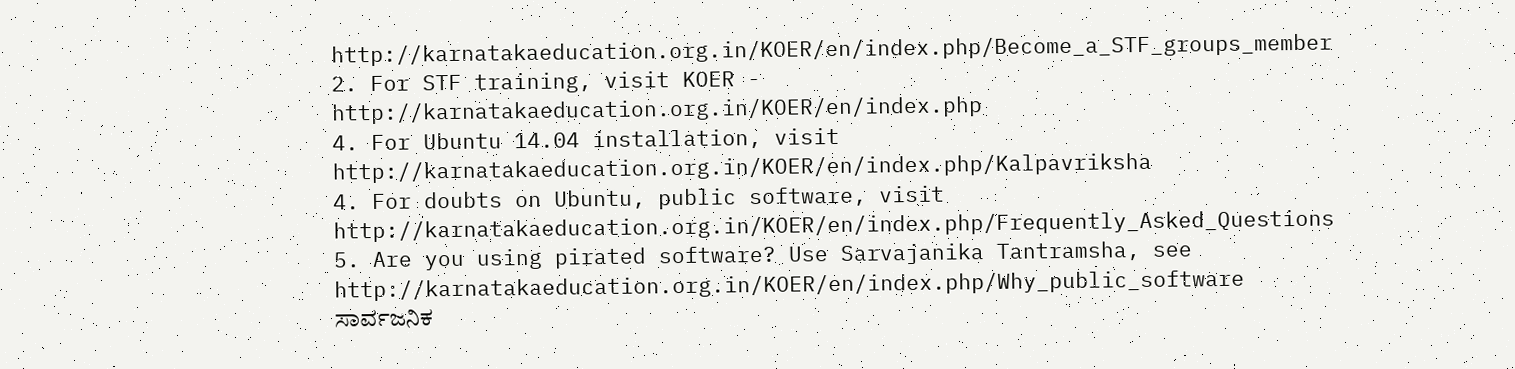http://karnatakaeducation.org.in/KOER/en/index.php/Become_a_STF_groups_member
2. For STF training, visit KOER -
http://karnatakaeducation.org.in/KOER/en/index.php
4. For Ubuntu 14.04 installation, visit
http://karnatakaeducation.org.in/KOER/en/index.php/Kalpavriksha
4. For doubts on Ubuntu, public software, visit
http://karnatakaeducation.org.in/KOER/en/index.php/Frequently_Asked_Questions
5. Are you using pirated software? Use Sarvajanika Tantramsha, see
http://karnatakaeducation.org.in/KOER/en/index.php/Why_public_software
ಸಾರ್ವಜನಿಕ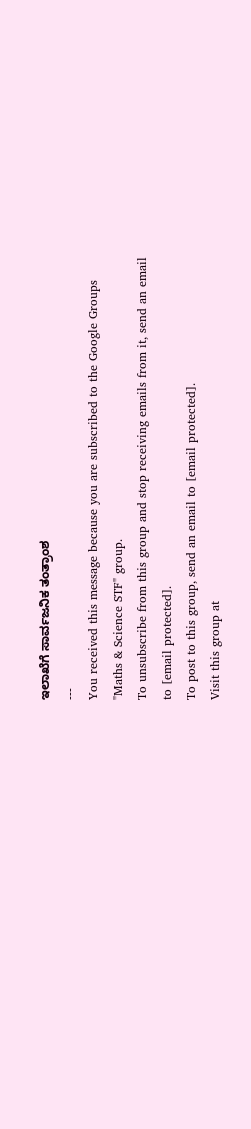ಇಲಾಖೆಗೆ ಸಾರ್ವಜನಿಕ ತಂತ್ರಾಂಶ
---
You received this message because you are subscribed to the Google Groups
"Maths & Science STF" group.
To unsubscribe from this group and stop receiving emails from it, send an email
to [email protected].
To post to this group, send an email to [email protected].
Visit this group at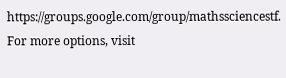https://groups.google.com/group/mathssciencestf.
For more options, visit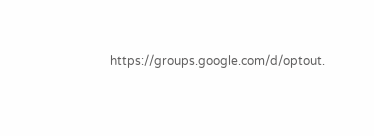https://groups.google.com/d/optout.